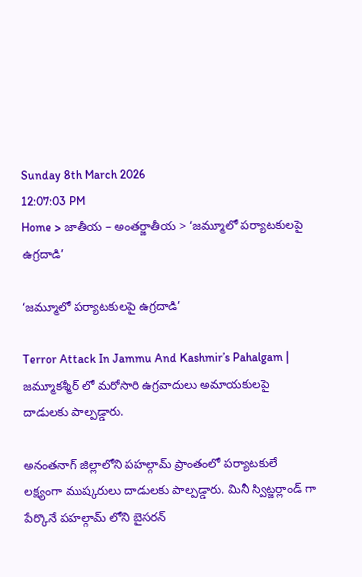Sunday 8th March 2026
12:07:03 PM
Home > జాతీయ – అంతర్జాతీయ > ‘జమ్మూలో పర్యాటకులపై ఉగ్రదాడి’

‘జమ్మూలో పర్యాటకులపై ఉగ్రదాడి’

Terror Attack In Jammu And Kashmir’s Pahalgam | జమ్మూకశ్మీర్ లో మరోసారి ఉగ్రవాదులు అమాయకులపై దాడులకు పాల్పడ్డారు.

అనంతనాగ్ జిల్లాలోని పహల్గామ్ ప్రాంతంలో పర్యాటకులే లక్ష్యంగా ముష్కరులు దాడులకు పాల్పడ్డారు. మినీ స్విట్జర్లాండ్ గా పేర్కొనే పహల్గామ్ లోని బైసరన్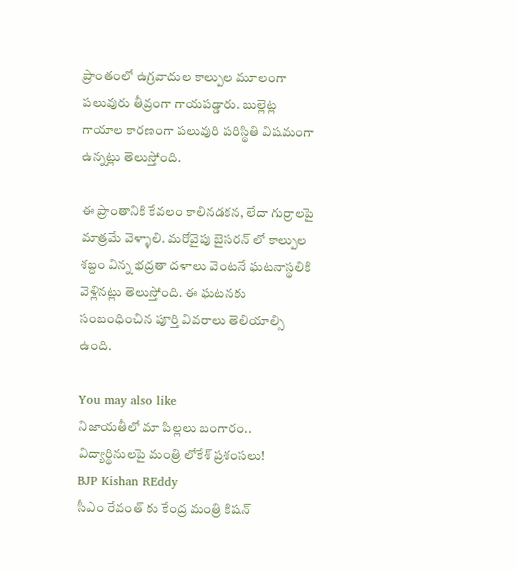ప్రాంతంలో ఉగ్రవాదుల కాల్పుల మూలంగా పలువురు తీవ్రంగా గాయపడ్డారు. బుల్లెట్ల గాయాల కారణంగా పలువురి పరిస్థితి విషమంగా ఉన్నట్లు తెలుస్తోంది.

ఈ ప్రాంతానికి కేవలం కాలినడకన, లేదా గుర్రాలపై మాత్రమే వెళ్ళాలి. మరోవైపు బైసరన్ లో కాల్పుల శబ్దం విన్న భద్రతా దళాలు వెంటనే ఘటనాస్థలికి వెళ్లినట్లు తెలుస్తోంది. ఈ ఘటనకు సంబంధించిన పూర్తి వివరాలు తెలియాల్సి ఉంది.

You may also like
నిజాయతీలో మా పిల్లలు బంగారం.. విద్యార్థినులపై మంత్రి లోకేశ్ ప్రశంసలు!
BJP Kishan REddy
సీఎం రేవంత్ కు కేంద్ర మంత్రి కిషన్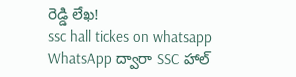రెడ్డి లేఖ!
ssc hall tickes on whatsapp
WhatsApp ద్వారా SSC హాల్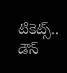టికెట్స్.. డౌన్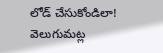లోడ్ చేసుకోండిలా!
వెలుగుమట్ల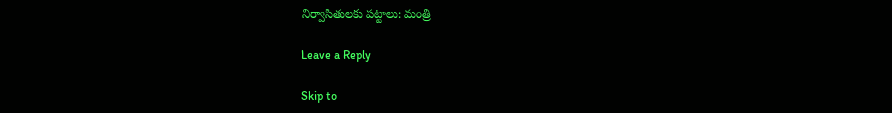నిర్వాసితులకు పట్టాలు: మంత్రి

Leave a Reply

Skip to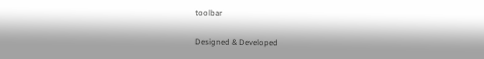toolbar

Designed & Developed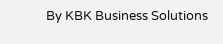By KBK Business Solutions